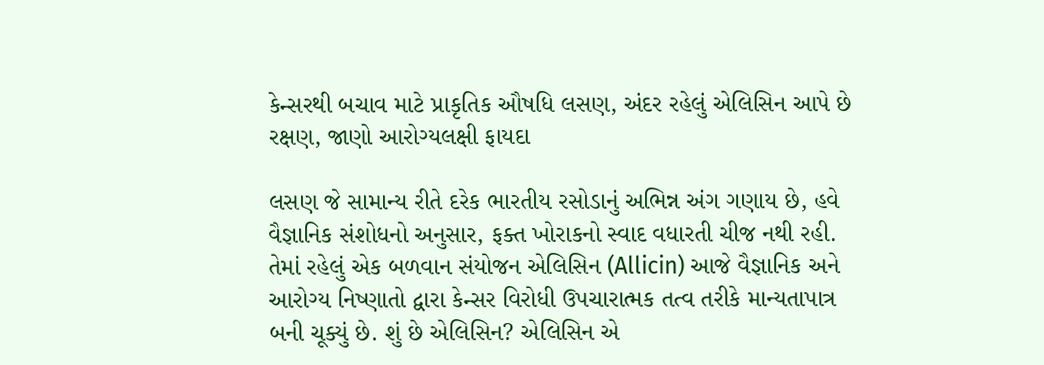કેન્સરથી બચાવ માટે પ્રાકૃતિક ઔષધિ લસણ, અંદર રહેલું એલિસિન આપે છે રક્ષણ, જાણો આરોગ્યલક્ષી ફાયદા

લસણ જે સામાન્ય રીતે દરેક ભારતીય રસોડાનું અભિન્ન અંગ ગણાય છે, હવે વૈજ્ઞાનિક સંશોધનો અનુસાર, ફક્ત ખોરાકનો સ્વાદ વધારતી ચીજ નથી રહી. તેમાં રહેલું એક બળવાન સંયોજન એલિસિન (Allicin) આજે વૈજ્ઞાનિક અને આરોગ્ય નિષ્ણાતો દ્વારા કેન્સર વિરોધી ઉપચારાત્મક તત્વ તરીકે માન્યતાપાત્ર બની ચૂક્યું છે. શું છે એલિસિન? એલિસિન એ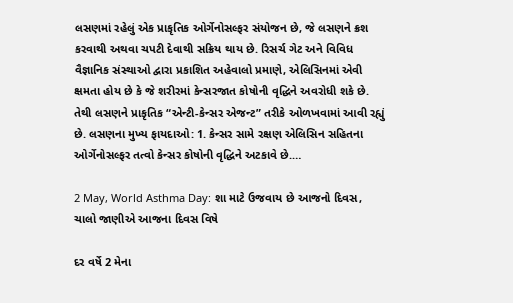લસણમાં રહેલું એક પ્રાકૃતિક ઓર્ગેનોસલ્ફર સંયોજન છે, જે લસણને ક્રશ કરવાથી અથવા ચપટી દેવાથી સક્રિય થાય છે. રિસર્ચ ગેટ અને વિવિધ વૈજ્ઞાનિક સંસ્થાઓ દ્વારા પ્રકાશિત અહેવાલો પ્રમાણે, એલિસિનમાં એવી ક્ષમતા હોય છે કે જે શરીરમાં કેન્સરજાત કોષોની વૃદ્ધિને અવરોધી શકે છે. તેથી લસણને પ્રાકૃતિક “એન્ટી-કેન્સર એજન્ટ” તરીકે ઓળખવામાં આવી રહ્યું છે. લસણના મુખ્ય ફાયદાઓ: 1. કેન્સર સામે રક્ષણ એલિસિન સહિતના ઓર્ગેનોસલ્ફર તત્વો કેન્સર કોષોની વૃદ્ધિને અટકાવે છે.…

2 May, World Asthma Day: શા માટે ઉજવાય છે આજનો દિવસ, ચાલો જાણીએ આજના દિવસ વિષે

દર વર્ષે 2 મેના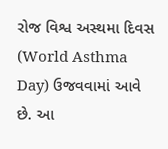રોજ વિશ્વ અસ્થમા દિવસ (World Asthma Day) ઉજવવામાં આવે છે. આ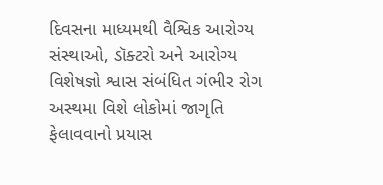દિવસના માધ્યમથી વૈશ્વિક આરોગ્ય સંસ્થાઓ, ડૉક્ટરો અને આરોગ્ય વિશેષજ્ઞો શ્વાસ સંબંધિત ગંભીર રોગ અસ્થમા વિશે લોકોમાં જાગૃતિ ફેલાવવાનો પ્રયાસ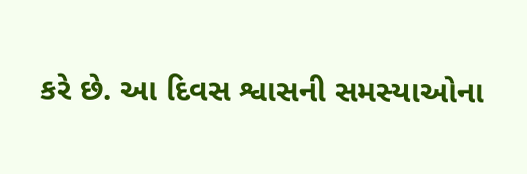કરે છે. આ દિવસ શ્વાસની સમસ્યાઓના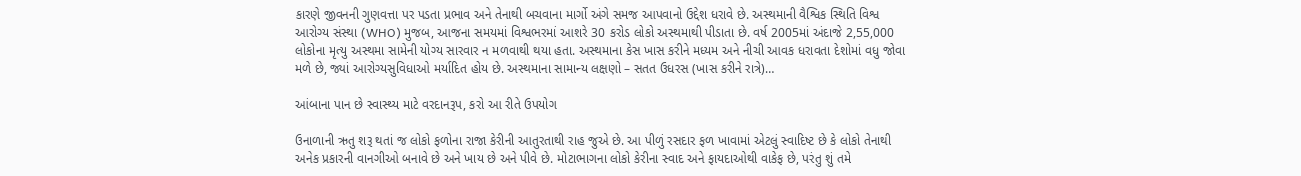કારણે જીવનની ગુણવત્તા પર પડતા પ્રભાવ અને તેનાથી બચવાના માર્ગો અંગે સમજ આપવાનો ઉદ્દેશ ધરાવે છે. અસ્થમાની વૈશ્વિક સ્થિતિ વિશ્વ આરોગ્ય સંસ્થા (WHO) મુજબ, આજના સમયમાં વિશ્વભરમાં આશરે 30 કરોડ લોકો અસ્થમાથી પીડાતા છે. વર્ષ 2005માં અંદાજે 2,55,000 લોકોના મૃત્યુ અસ્થમા સામેની યોગ્ય સારવાર ન મળવાથી થયા હતા. અસ્થમાના કેસ ખાસ કરીને મધ્યમ અને નીચી આવક ધરાવતા દેશોમાં વધુ જોવા મળે છે, જ્યાં આરોગ્યસુવિધાઓ મર્યાદિત હોય છે. અસ્થમાના સામાન્ય લક્ષણો – સતત ઉધરસ (ખાસ કરીને રાત્રે)…

આંબાના પાન છે સ્વાસ્થ્ય માટે વરદાનરૂપ, કરો આ રીતે ઉપયોગ

ઉનાળાની ઋતુ શરૂ થતાં જ લોકો ફળોના રાજા કેરીની આતુરતાથી રાહ જુએ છે. આ પીળું રસદાર ફળ ખાવામાં એટલું સ્વાદિષ્ટ છે કે લોકો તેનાથી અનેક પ્રકારની વાનગીઓ બનાવે છે અને ખાય છે અને પીવે છે. મોટાભાગના લોકો કેરીના સ્વાદ અને ફાયદાઓથી વાકેફ છે, પરંતુ શું તમે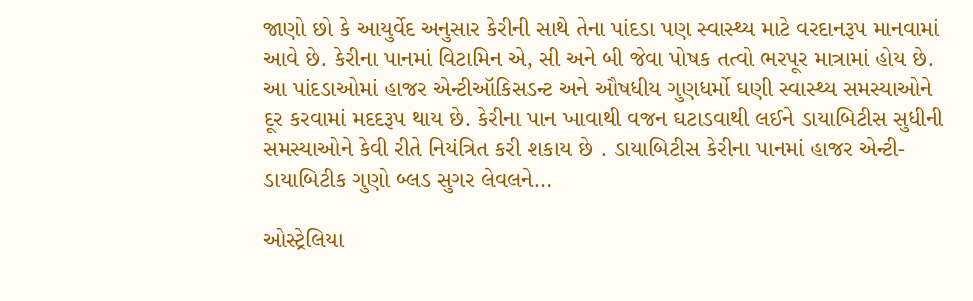જાણો છો કે આયુર્વેદ અનુસાર કેરીની સાથે તેના પાંદડા પણ સ્વાસ્થ્ય માટે વરદાનરૂપ માનવામાં આવે છે. કેરીના પાનમાં વિટામિન એ, સી અને બી જેવા પોષક તત્વો ભરપૂર માત્રામાં હોય છે. આ પાંદડાઓમાં હાજર એન્ટીઑકિસડન્ટ અને ઔષધીય ગુણધર્મો ઘણી સ્વાસ્થ્ય સમસ્યાઓને દૂર કરવામાં મદદરૂપ થાય છે. કેરીના પાન ખાવાથી વજન ઘટાડવાથી લઈને ડાયાબિટીસ સુધીની સમસ્યાઓને કેવી રીતે નિયંત્રિત કરી શકાય છે . ડાયાબિટીસ કેરીના પાનમાં હાજર એન્ટી-ડાયાબિટીક ગુણો બ્લડ સુગર લેવલને…

ઓસ્ટ્રેલિયા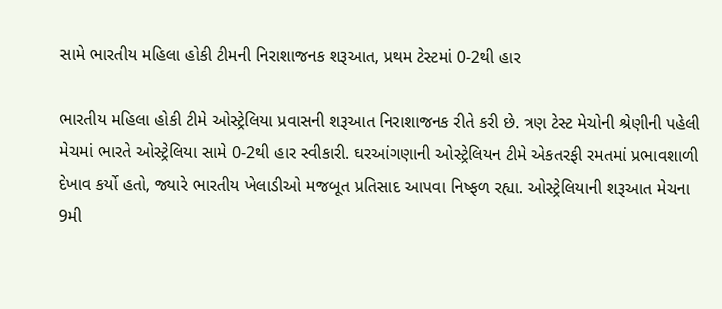સામે ભારતીય મહિલા હોકી ટીમની નિરાશાજનક શરૂઆત, પ્રથમ ટેસ્ટમાં 0-2થી હાર

ભારતીય મહિલા હોકી ટીમે ઓસ્ટ્રેલિયા પ્રવાસની શરૂઆત નિરાશાજનક રીતે કરી છે. ત્રણ ટેસ્ટ મેચોની શ્રેણીની પહેલી મેચમાં ભારતે ઓસ્ટ્રેલિયા સામે 0-2થી હાર સ્વીકારી. ઘરઆંગણાની ઓસ્ટ્રેલિયન ટીમે એકતરફી રમતમાં પ્રભાવશાળી દેખાવ કર્યો હતો, જ્યારે ભારતીય ખેલાડીઓ મજબૂત પ્રતિસાદ આપવા નિષ્ફળ રહ્યા. ઓસ્ટ્રેલિયાની શરૂઆત મેચના 9મી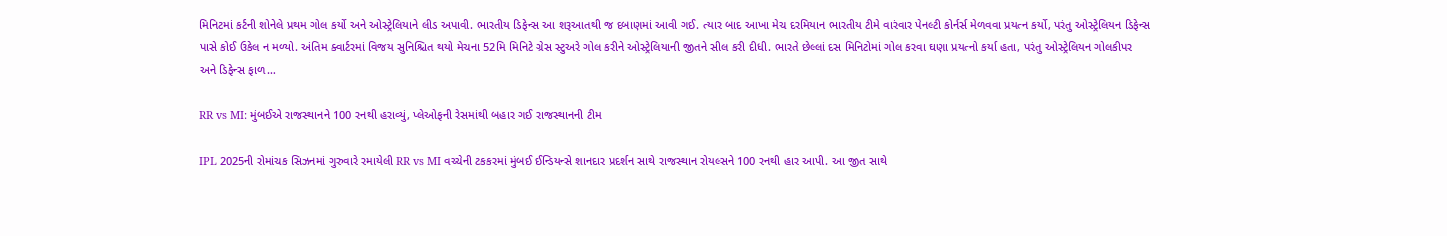મિનિટમાં કર્ટની શોનેલે પ્રથમ ગોલ કર્યો અને ઓસ્ટ્રેલિયાને લીડ અપાવી. ભારતીય ડિફેન્સ આ શરૂઆતથી જ દબાણમાં આવી ગઈ. ત્યાર બાદ આખા મેચ દરમિયાન ભારતીય ટીમે વારંવાર પેનલ્ટી કોર્નર્સ મેળવવા પ્રયત્ન કર્યો, પરંતુ ઓસ્ટ્રેલિયન ડિફેન્સ પાસે કોઈ ઉકેલ ન મળ્યો. અંતિમ ક્વાર્ટરમાં વિજય સુનિશ્ચિત થયો મેચના 52મિ મિનિટે ગ્રેસ સ્ટુઅરે ગોલ કરીને ઓસ્ટ્રેલિયાની જીતને સીલ કરી દીધી. ભારતે છેલ્લાં દસ મિનિટોમાં ગોલ કરવા ઘણા પ્રયત્નો કર્યા હતા, પરંતુ ઓસ્ટ્રેલિયન ગોલકીપર અને ડિફેન્સ ફાળ…

RR vs MI: મુંબઈએ રાજસ્થાનને 100 રનથી હરાવ્યું, પ્લેઓફની રેસમાંથી બહાર ગઈ રાજસ્થાનની ટીમ

IPL 2025ની રોમાંચક સિઝનમાં ગુરુવારે રમાયેલી RR vs MI વચ્ચેની ટકકરમાં મુંબઈ ઈન્ડિયન્સે શાનદાર પ્રદર્શન સાથે રાજસ્થાન રોયલ્સને 100 રનથી હાર આપી. આ જીત સાથે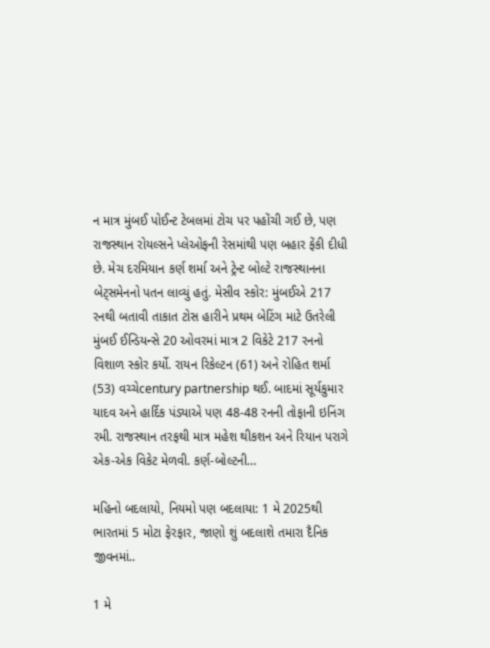ન માત્ર મુંબઈ પોઈન્ટ ટેબલમાં ટોચ પર પહોંચી ગઈ છે, પણ રાજસ્થાન રોયલ્સને પ્લેઓફની રેસમાંથી પણ બહાર ફેંકી દીધી છે. મેચ દરમિયાન કર્ણ શર્મા અને ટ્રેન્ટ બોલ્ટે રાજસ્થાનના બેટ્સમેનનો પતન લાવ્યું હતું. મેસીવ સ્કોર: મુંબઈએ 217 રનથી બતાવી તાકાત ટોસ હારીને પ્રથમ બેટિંગ માટે ઉતરેલી મુંબઈ ઈન્ડિયન્સે 20 ઓવરમાં માત્ર 2 વિકેટે 217 રનનો વિશાળ સ્કોર કર્યો. રાયન રિકેલ્ટન (61) અને રોહિત શર્મા (53) વચ્ચેcentury partnership થઈ. બાદમાં સૂર્યકુમાર યાદવ અને હાર્દિક પંડ્યાએ પણ 48-48 રનની તોફાની ઇનિંગ રમી. રાજસ્થાન તરફથી માત્ર મહેશ થીકશન અને રિયાન પરાગે એક-એક વિકેટ મેળવી. કર્ણ-બોલ્ટની…

મહિનો બદલાયો, નિયમો પણ બદલાયા: 1 મે 2025થી ભારતમાં 5 મોટા ફેરફાર, જાણો શું બદલાશે તમારા દૈનિક જીવનમાં..

1 મે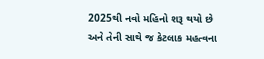2025થી નવો મહિનો શરૂ થયો છે અને તેની સાથે જ કેટલાક મહત્વના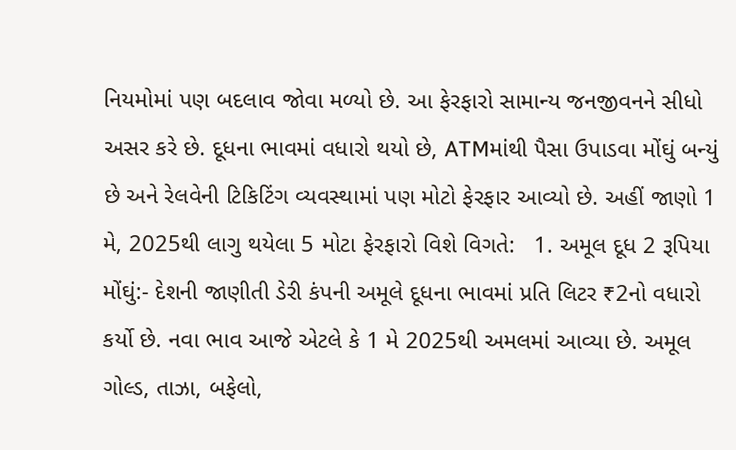નિયમોમાં પણ બદલાવ જોવા મળ્યો છે. આ ફેરફારો સામાન્ય જનજીવનને સીધો અસર કરે છે. દૂધના ભાવમાં વધારો થયો છે, ATMમાંથી પૈસા ઉપાડવા મોંઘું બન્યું છે અને રેલવેની ટિકિટિંગ વ્યવસ્થામાં પણ મોટો ફેરફાર આવ્યો છે. અહીં જાણો 1 મે, 2025થી લાગુ થયેલા 5 મોટા ફેરફારો વિશે વિગતે:   1. અમૂલ દૂધ 2 રૂપિયા મોંઘું:- દેશની જાણીતી ડેરી કંપની અમૂલે દૂધના ભાવમાં પ્રતિ લિટર ₹2નો વધારો કર્યો છે. નવા ભાવ આજે એટલે કે 1 મે 2025થી અમલમાં આવ્યા છે. અમૂલ ગોલ્ડ, તાઝા, બફેલો,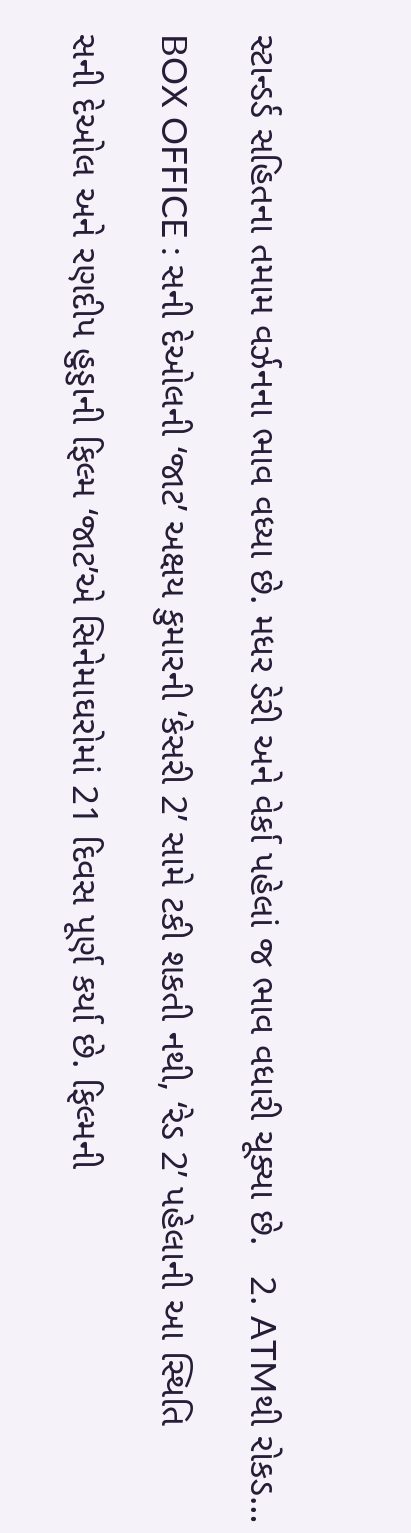સ્ટાન્ડર્ડ સહિતના તમામ વર્ઝનના ભાવ વધ્યા છે. મધર ડેરી અને વેર્કા પહેલાં જ ભાવ વધારી ચૂક્યા છે.   2. ATMથી રોકડ…

BOX OFFICE : સની દેઓલની ‘જાટ’ અક્ષય કુમારની ‘કેસરી 2’ સામે ટકી શકતી નથી, ‘રેડ 2’ પહેલાની આ સ્થિતિ

સની દેઓલ અને રણદીપ હુડ્ડાની ફિલ્મ ‘જાટ’એ સિનેમાઘરોમાં 21 દિવસ પૂર્ણ કર્યા છે. ફિલ્મની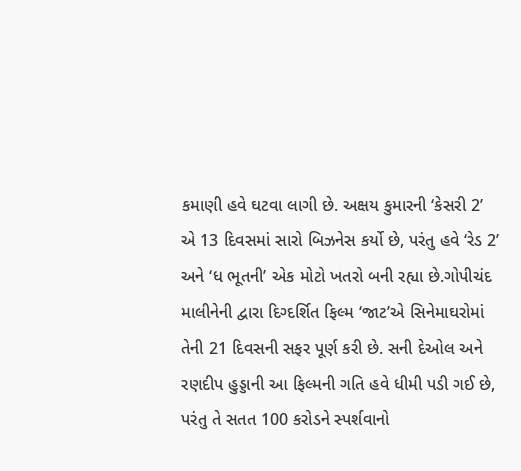કમાણી હવે ઘટવા લાગી છે. અક્ષય કુમારની ‘કેસરી 2’ એ 13 દિવસમાં સારો બિઝનેસ કર્યો છે, પરંતુ હવે ‘રેડ 2’ અને ‘ધ ભૂતની’ એક મોટો ખતરો બની રહ્યા છે.ગોપીચંદ માલીનેની દ્વારા દિગ્દર્શિત ફિલ્મ ‘જાટ’એ સિનેમાઘરોમાં તેની 21 દિવસની સફર પૂર્ણ કરી છે. સની દેઓલ અને રણદીપ હુડ્ડાની આ ફિલ્મની ગતિ હવે ધીમી પડી ગઈ છે, પરંતુ તે સતત 100 કરોડને સ્પર્શવાનો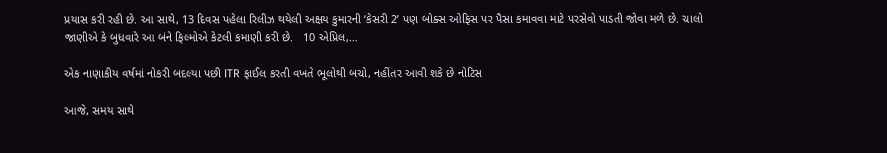પ્રયાસ કરી રહી છે. આ સાથે, 13 દિવસ પહેલા રિલીઝ થયેલી અક્ષય કુમારની ‘કેસરી 2’ પણ બોક્સ ઓફિસ પર પૈસા કમાવવા માટે પરસેવો પાડતી જોવા મળે છે. ચાલો જાણીએ કે બુધવારે આ બંને ફિલ્મોએ કેટલી કમાણી કરી છે.   10 એપ્રિલ,…

એક નાણાકીય વર્ષમાં નોકરી બદલ્યા પછી ITR ફાઈલ કરતી વખતે ભૂલોથી બચો, નહીંતર આવી શકે છે નોટિસ

આજે, સમય સાથે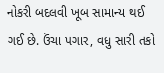નોકરી બદલવી ખૂબ સામાન્ય થઈ ગઈ છે. ઉંચા પગાર, વધુ સારી તકો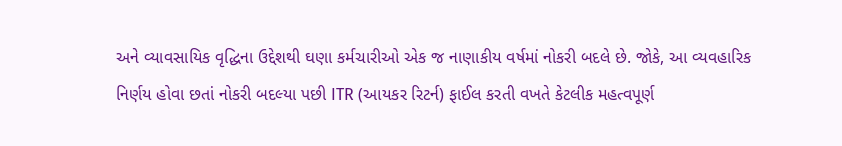અને વ્યાવસાયિક વૃદ્ધિના ઉદ્દેશથી ઘણા કર્મચારીઓ એક જ નાણાકીય વર્ષમાં નોકરી બદલે છે. જોકે, આ વ્યવહારિક નિર્ણય હોવા છતાં નોકરી બદલ્યા પછી ITR (આયકર રિટર્ન) ફાઈલ કરતી વખતે કેટલીક મહત્વપૂર્ણ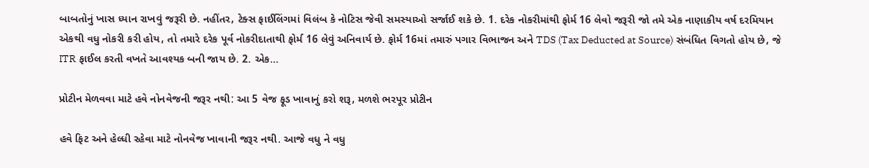બાબતોનું ખાસ ધ્યાન રાખવું જરૂરી છે. નહીંતર, ટેક્સ ફાઈલિંગમાં વિલંબ કે નોટિસ જેવી સમસ્યાઓ સર્જાઈ શકે છે. 1. દરેક નોકરીમાંથી ફોર્મ 16 લેવો જરૂરી જો તમે એક નાણાકીય વર્ષ દરમિયાન એકથી વધુ નોકરી કરી હોય, તો તમારે દરેક પૂર્વ નોકરીદાતાથી ફોર્મ 16 લેવું અનિવાર્ય છે. ફોર્મ 16માં તમારું પગાર વિભાજન અને TDS (Tax Deducted at Source) સંબંધિત વિગતો હોય છે, જે ITR ફાઈલ કરતી વખતે આવશ્યક બની જાય છે. 2. એક…

પ્રોટીન મેળવવા માટે હવે નોનવેજની જરૂર નથી: આ 5 વેજ ફૂડ ખાવાનું કરો શરૂ, મળશે ભરપૂર પ્રોટીન

હવે ફિટ અને હેલ્ધી રહેવા માટે નોનવેજ ખાવાની જરૂર નથી. આજે વધુ ને વધુ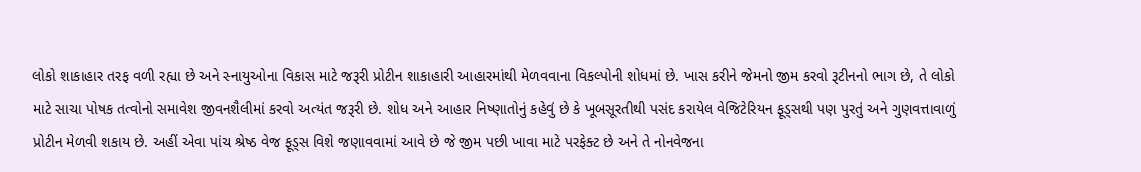લોકો શાકાહાર તરફ વળી રહ્યા છે અને સ્નાયુઓના વિકાસ માટે જરૂરી પ્રોટીન શાકાહારી આહારમાંથી મેળવવાના વિકલ્પોની શોધમાં છે. ખાસ કરીને જેમનો જીમ કરવો રૂટીનનો ભાગ છે, તે લોકો માટે સાચા પોષક તત્વોનો સમાવેશ જીવનશૈલીમાં કરવો અત્યંત જરૂરી છે. શોધ અને આહાર નિષ્ણાતોનું કહેવું છે કે ખૂબસૂરતીથી પસંદ કરાયેલ વેજિટેરિયન ફૂડ્સથી પણ પુરતું અને ગુણવત્તાવાળું પ્રોટીન મેળવી શકાય છે. અહીં એવા પાંચ શ્રેષ્ઠ વેજ ફૂડ્સ વિશે જણાવવામાં આવે છે જે જીમ પછી ખાવા માટે પરફેક્ટ છે અને તે નોનવેજના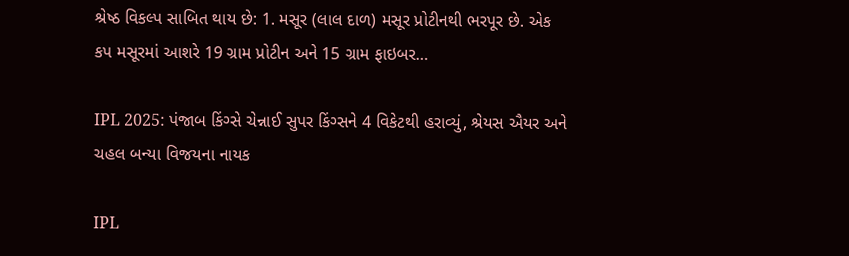શ્રેષ્ઠ વિકલ્પ સાબિત થાય છે: 1. મસૂર (લાલ દાળ) મસૂર પ્રોટીનથી ભરપૂર છે. એક કપ મસૂરમાં આશરે 19 ગ્રામ પ્રોટીન અને 15 ગ્રામ ફાઇબર…

IPL 2025: પંજાબ કિંગ્સે ચેન્નાઈ સુપર કિંગ્સને 4 વિકેટથી હરાવ્યું, શ્રેયસ ઐયર અને ચહલ બન્યા વિજયના નાયક

IPL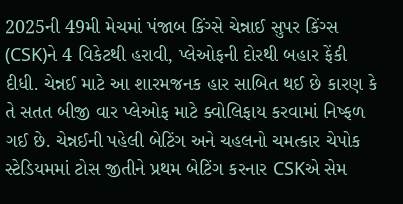2025ની 49મી મેચમાં પંજાબ કિંગ્સે ચેન્નાઈ સુપર કિંગ્સ (CSK)ને 4 વિકેટથી હરાવી, પ્લેઓફની દોરથી બહાર ફેંકી દીધી. ચેન્નઈ માટે આ શારમજનક હાર સાબિત થઈ છે કારણ કે તે સતત બીજી વાર પ્લેઓફ માટે ક્વોલિફાય કરવામાં નિષ્ફળ ગઈ છે. ચેન્નઈની પહેલી બેટિંગ અને ચહલનો ચમત્કાર ચેપોક સ્ટેડિયમમાં ટોસ જીતીને પ્રથમ બેટિંગ કરનાર CSKએ સેમ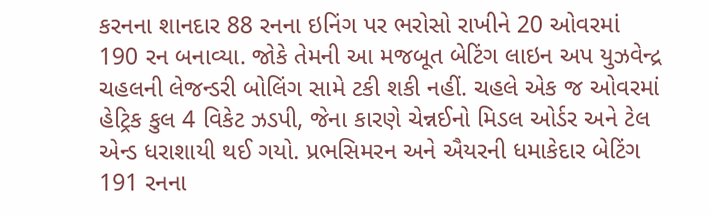કરનના શાનદાર 88 રનના ઇનિંગ પર ભરોસો રાખીને 20 ઓવરમાં 190 રન બનાવ્યા. જોકે તેમની આ મજબૂત બેટિંગ લાઇન અપ યુઝવેન્દ્ર ચહલની લેજન્ડરી બોલિંગ સામે ટકી શકી નહીં. ચહલે એક જ ઓવરમાં હેટ્રિક કુલ 4 વિકેટ ઝડપી, જેના કારણે ચેન્નઈનો મિડલ ઓર્ડર અને ટેલ એન્ડ ધરાશાયી થઈ ગયો. પ્રભસિમરન અને ઐયરની ધમાકેદાર બેટિંગ 191 રનના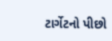ટાર્ગેટનો પીછો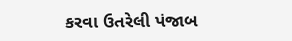કરવા ઉતરેલી પંજાબ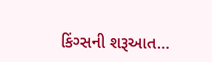કિંગ્સની શરૂઆત…